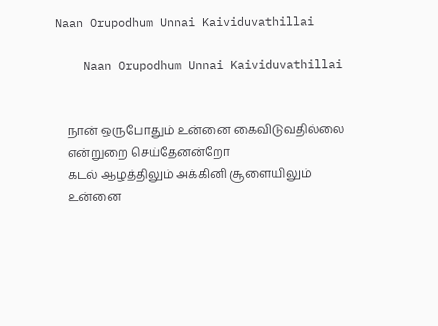Naan Orupodhum Unnai Kaividuvathillai

    Naan Orupodhum Unnai Kaividuvathillai


    நான் ஒருபோதும் உன்னை கைவிடுவதில்லை
    என்றுறை செய்தேனன்றோ
    கடல் ஆழத்திலும் அக்கினி சூளையிலும்
    உன்னை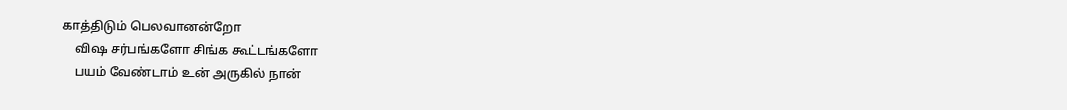காத்திடும் பெலவானன்றோ
    விஷ சர்பங்களோ சிங்க கூட்டங்களோ
    பயம் வேண்டாம் உன் அருகில் நான்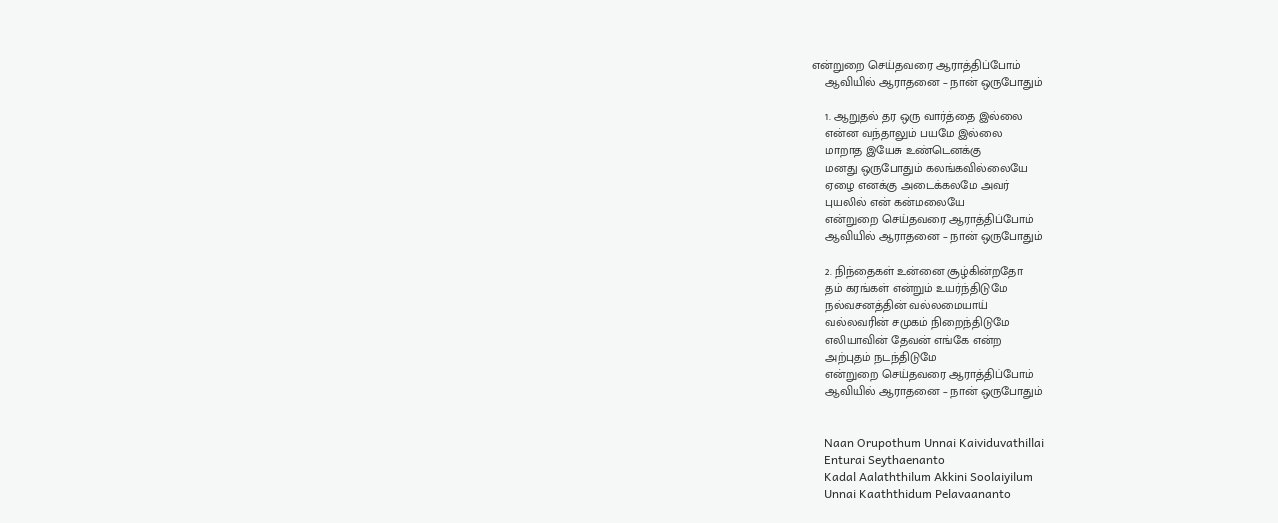என்றுறை செய்தவரை ஆராத்திப்போம்
    ஆவியில் ஆராதனை – நான் ஒருபோதும்

    1. ஆறுதல் தர ஒரு வார்த்தை இல்லை
    என்ன வந்தாலும் பயமே இல்லை
    மாறாத இயேசு உண்டெனக்கு
    மனது ஒருபோதும் கலங்கவில்லையே
    ஏழை எனக்கு அடைக்கலமே அவர்
    புயலில் என் கன்மலையே
    என்றுறை செய்தவரை ஆராத்திப்போம்
    ஆவியில் ஆராதனை – நான் ஒருபோதும்

    2. நிந்தைகள் உன்னை சூழ்கின்றதோ
    தம் கரங்கள் என்றும் உயர்ந்திடுமே
    நல்வசனத்தின் வல்லமையாய்
    வல்லவரின் சமுகம் நிறைந்திடுமே
    எலியாவின் தேவன் எங்கே என்ற
    அற்புதம் நடந்திடுமே
    என்றுறை செய்தவரை ஆராத்திப்போம்
    ஆவியில் ஆராதனை – நான் ஒருபோதும்


    Naan Orupothum Unnai Kaividuvathillai
    Enturai Seythaenanto
    Kadal Aalaththilum Akkini Soolaiyilum
    Unnai Kaaththidum Pelavaananto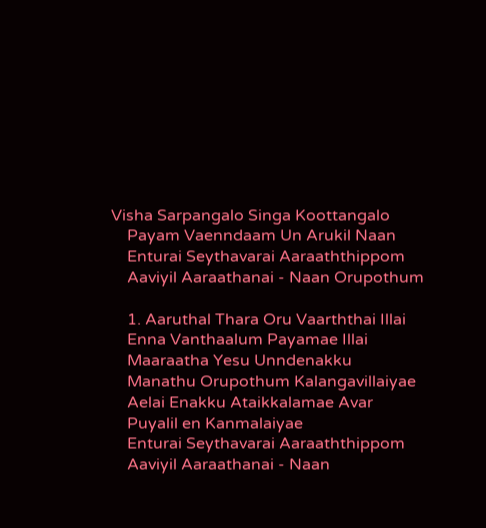Visha Sarpangalo Singa Koottangalo
    Payam Vaenndaam Un Arukil Naan
    Enturai Seythavarai Aaraaththippom
    Aaviyil Aaraathanai - Naan Orupothum

    1. Aaruthal Thara Oru Vaarththai Illai
    Enna Vanthaalum Payamae Illai
    Maaraatha Yesu Unndenakku
    Manathu Orupothum Kalangavillaiyae
    Aelai Enakku Ataikkalamae Avar
    Puyalil en Kanmalaiyae
    Enturai Seythavarai Aaraaththippom
    Aaviyil Aaraathanai - Naan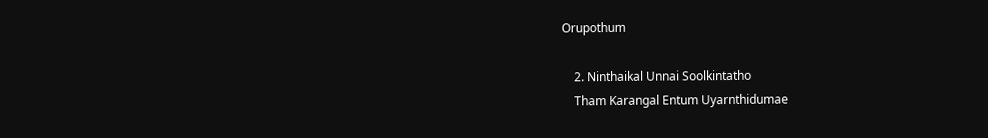Orupothum

    2. Ninthaikal Unnai Soolkintatho
    Tham Karangal Entum Uyarnthidumae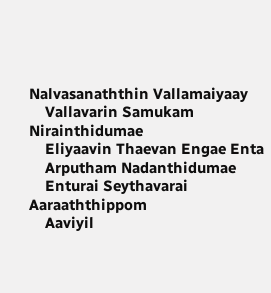Nalvasanaththin Vallamaiyaay
    Vallavarin Samukam Nirainthidumae
    Eliyaavin Thaevan Engae Enta
    Arputham Nadanthidumae
    Enturai Seythavarai Aaraaththippom
    Aaviyil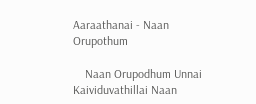Aaraathanai - Naan Orupothum

    Naan Orupodhum Unnai Kaividuvathillai Naan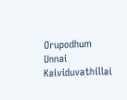Orupodhum Unnai Kaividuvathillai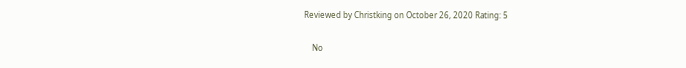Reviewed by Christking on October 26, 2020 Rating: 5

    No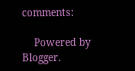comments:

    Powered by Blogger.